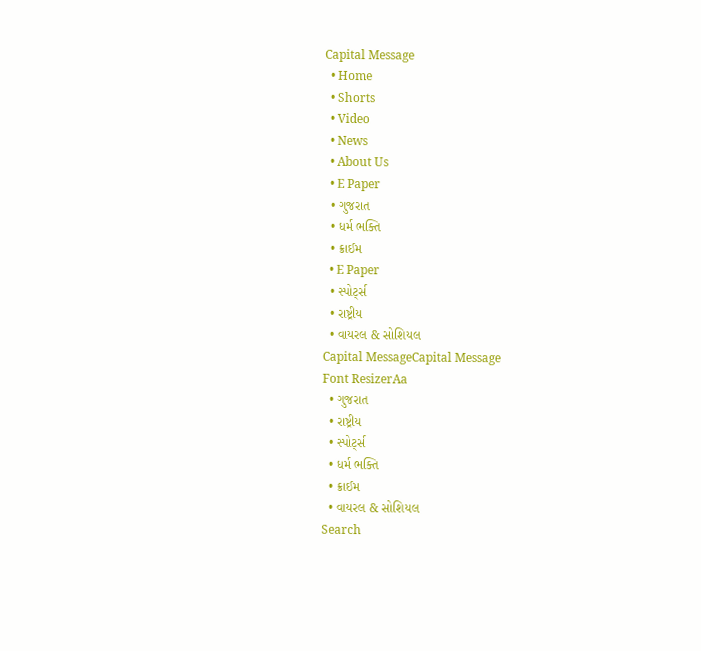Capital Message
  • Home
  • Shorts
  • Video
  • News
  • About Us
  • E Paper
  • ગુજરાત
  • ધર્મ ભક્તિ
  • ક્રાઈમ
  • E Paper
  • સ્પોર્ટ્સ
  • રાષ્ટ્રીય
  • વાયરલ & સોશિયલ
Capital MessageCapital Message
Font ResizerAa
  • ગુજરાત
  • રાષ્ટ્રીય
  • સ્પોર્ટ્સ
  • ધર્મ ભક્તિ
  • ક્રાઈમ
  • વાયરલ & સોશિયલ
Search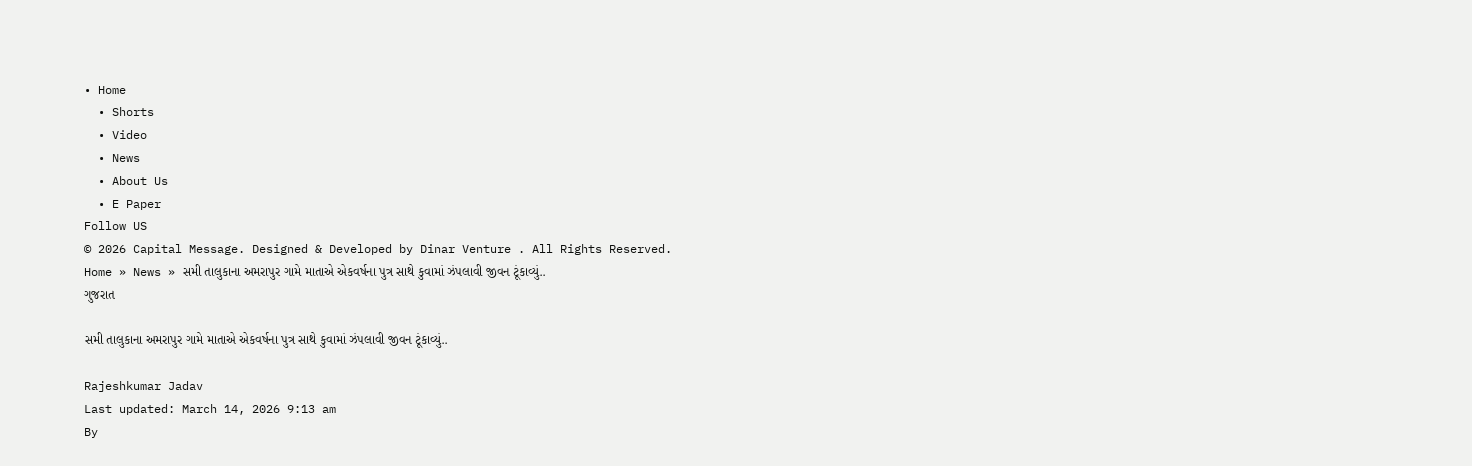• Home
  • Shorts
  • Video
  • News
  • About Us
  • E Paper
Follow US
© 2026 Capital Message. Designed & Developed by Dinar Venture . All Rights Reserved.
Home » News » સમી તાલુકાના અમરાપુર ગામે માતાએ એકવર્ષના પુત્ર સાથે કુવામાં ઝંપલાવી જીવન ટૂંકાવ્યું..
ગુજરાત

સમી તાલુકાના અમરાપુર ગામે માતાએ એકવર્ષના પુત્ર સાથે કુવામાં ઝંપલાવી જીવન ટૂંકાવ્યું..

Rajeshkumar Jadav
Last updated: March 14, 2026 9:13 am
By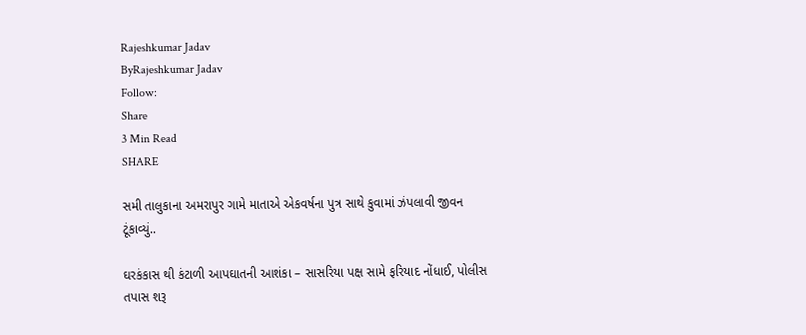Rajeshkumar Jadav
ByRajeshkumar Jadav
Follow:
Share
3 Min Read
SHARE

સમી તાલુકાના અમરાપુર ગામે માતાએ એકવર્ષના પુત્ર સાથે કુવામાં ઝંપલાવી જીવન ટૂંકાવ્યું..

ઘરકંકાસ થી કંટાળી આપઘાતની આશંકા – સાસરિયા પક્ષ સામે ફરિયાદ નોંધાઈ, પોલીસ તપાસ શરૂ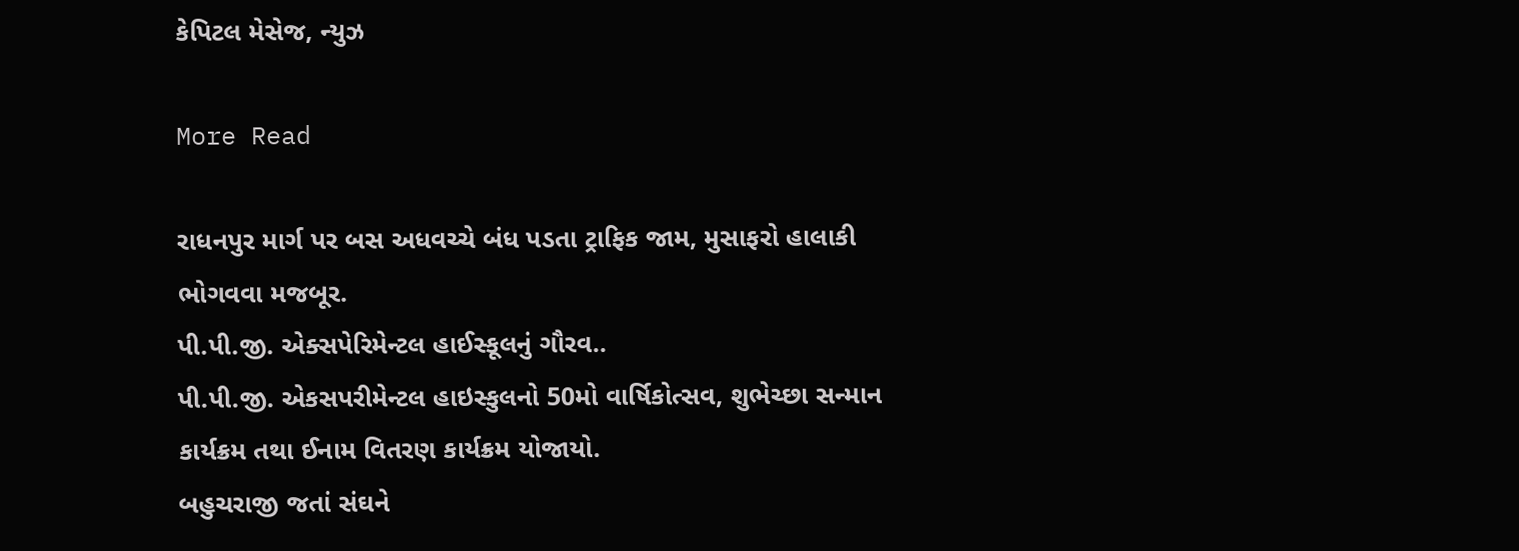કેપિટલ મેસેજ, ન્યુઝ

More Read

રાધનપુર માર્ગ પર બસ અધવચ્ચે બંધ પડતા ટ્રાફિક જામ, મુસાફરો હાલાકી ભોગવવા મજબૂર.
પી.પી.જી. એક્સપેરિમેન્ટલ હાઈસ્કૂલનું ગૌરવ..
પી.પી.જી. એકસપરીમેન્ટલ હાઇસ્કુલનો 50મો વાર્ષિકોત્સવ, શુભેચ્છા સન્માન કાર્યક્રમ તથા ઈનામ વિતરણ કાર્યક્રમ યોજાયો.
બહુચરાજી જતાં સંઘને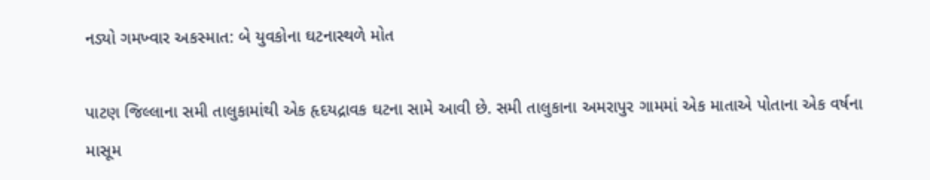નડ્યો ગમખ્વાર અકસ્માત: બે યુવકોના ઘટનાસ્થળે મોત

પાટણ જિલ્લાના સમી તાલુકામાંથી એક હૃદયદ્રાવક ઘટના સામે આવી છે. સમી તાલુકાના અમરાપુર ગામમાં એક માતાએ પોતાના એક વર્ષના માસૂમ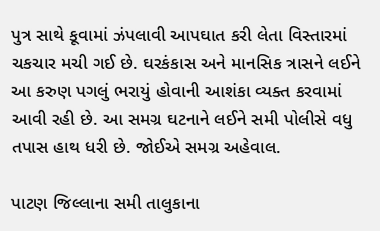પુત્ર સાથે કૂવામાં ઝંપલાવી આપઘાત કરી લેતા વિસ્તારમાં ચકચાર મચી ગઈ છે. ઘરકંકાસ અને માનસિક ત્રાસને લઈને આ કરુણ પગલું ભરાયું હોવાની આશંકા વ્યક્ત કરવામાં આવી રહી છે. આ સમગ્ર ઘટનાને લઈને સમી પોલીસે વધુ તપાસ હાથ ધરી છે. જોઈએ સમગ્ર અહેવાલ.

પાટણ જિલ્લાના સમી તાલુકાના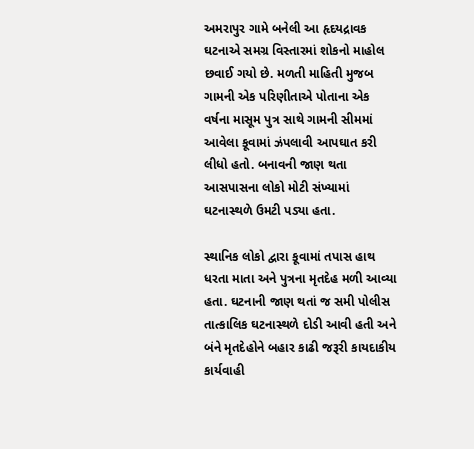અમરાપુર ગામે બનેલી આ હૃદયદ્રાવક ઘટનાએ સમગ્ર વિસ્તારમાં શોકનો માહોલ છવાઈ ગયો છે. મળતી માહિતી મુજબ ગામની એક પરિણીતાએ પોતાના એક વર્ષના માસૂમ પુત્ર સાથે ગામની સીમમાં આવેલા કૂવામાં ઝંપલાવી આપઘાત કરી લીધો હતો. બનાવની જાણ થતા આસપાસના લોકો મોટી સંખ્યામાં ઘટનાસ્થળે ઉમટી પડ્યા હતા.

સ્થાનિક લોકો દ્વારા કૂવામાં તપાસ હાથ ધરતા માતા અને પુત્રના મૃતદેહ મળી આવ્યા હતા. ઘટનાની જાણ થતાં જ સમી પોલીસ તાત્કાલિક ઘટનાસ્થળે દોડી આવી હતી અને બંને મૃતદેહોને બહાર કાઢી જરૂરી કાયદાકીય કાર્યવાહી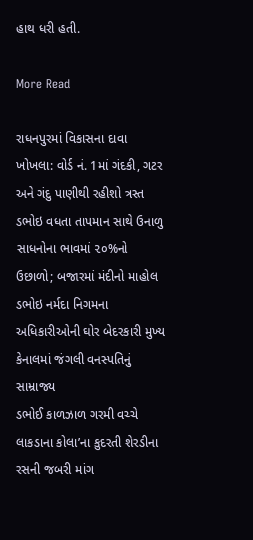હાથ ધરી હતી.

More Read

રાધનપુરમાં વિકાસના દાવા ખોખલા: વોર્ડ નં. 1માં ગંદકી, ગટર અને ગંદુ પાણીથી રહીશો ત્રસ્ત
ડભોઇ વધતા તાપમાન સાથે ઉનાળુ સાધનોના ભાવમાં ૨૦%નો ઉછાળો; બજારમાં મંદીનો માહોલ
ડભોઇ નર્મદા નિગમના અધિકારીઓની ઘોર બેદરકારી મુખ્ય કેનાલમાં જંગલી વનસ્પતિનું સામ્રાજ્ય
ડભોઈ કાળઝાળ ગરમી વચ્ચે લાકડાના કોલા’ના કુદરતી શેરડીના રસની જબરી માંગ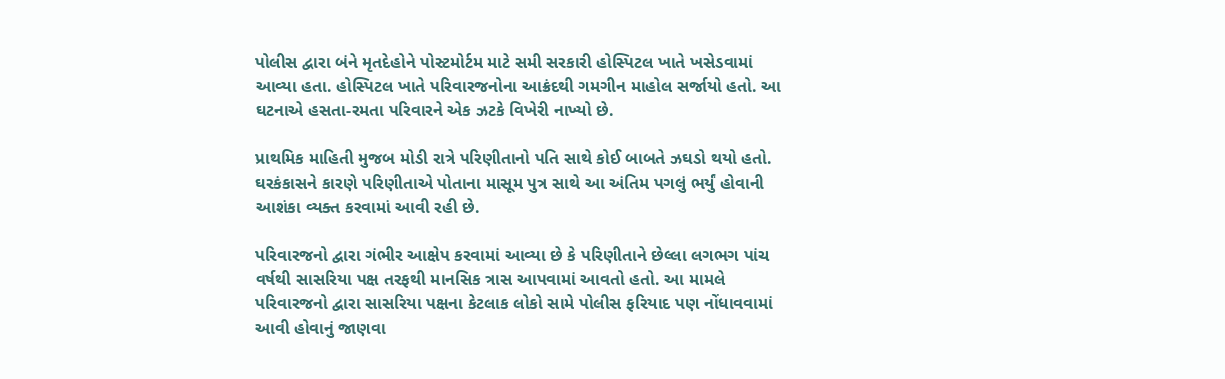પોલીસ દ્વારા બંને મૃતદેહોને પોસ્ટમોર્ટમ માટે સમી સરકારી હોસ્પિટલ ખાતે ખસેડવામાં આવ્યા હતા. હોસ્પિટલ ખાતે પરિવારજનોના આક્રંદથી ગમગીન માહોલ સર્જાયો હતો. આ ઘટનાએ હસતા-રમતા પરિવારને એક ઝટકે વિખેરી નાખ્યો છે.

પ્રાથમિક માહિતી મુજબ મોડી રાત્રે પરિણીતાનો પતિ સાથે કોઈ બાબતે ઝઘડો થયો હતો. ઘરકંકાસને કારણે પરિણીતાએ પોતાના માસૂમ પુત્ર સાથે આ અંતિમ પગલું ભર્યું હોવાની આશંકા વ્યક્ત કરવામાં આવી રહી છે.

પરિવારજનો દ્વારા ગંભીર આક્ષેપ કરવામાં આવ્યા છે કે પરિણીતાને છેલ્લા લગભગ પાંચ વર્ષથી સાસરિયા પક્ષ તરફથી માનસિક ત્રાસ આપવામાં આવતો હતો. આ મામલે પરિવારજનો દ્વારા સાસરિયા પક્ષના કેટલાક લોકો સામે પોલીસ ફરિયાદ પણ નોંધાવવામાં આવી હોવાનું જાણવા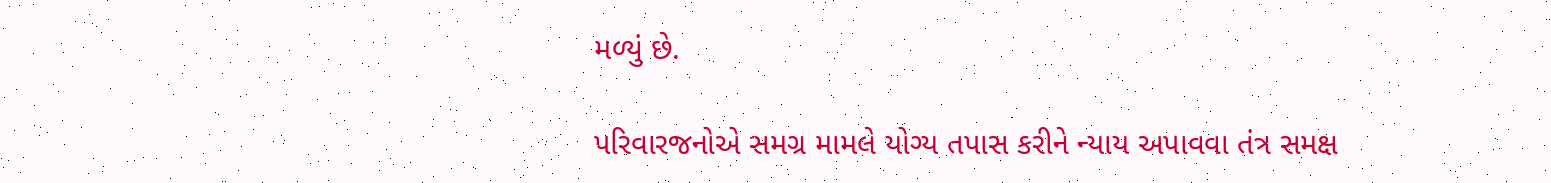મળ્યું છે.

પરિવારજનોએ સમગ્ર મામલે યોગ્ય તપાસ કરીને ન્યાય અપાવવા તંત્ર સમક્ષ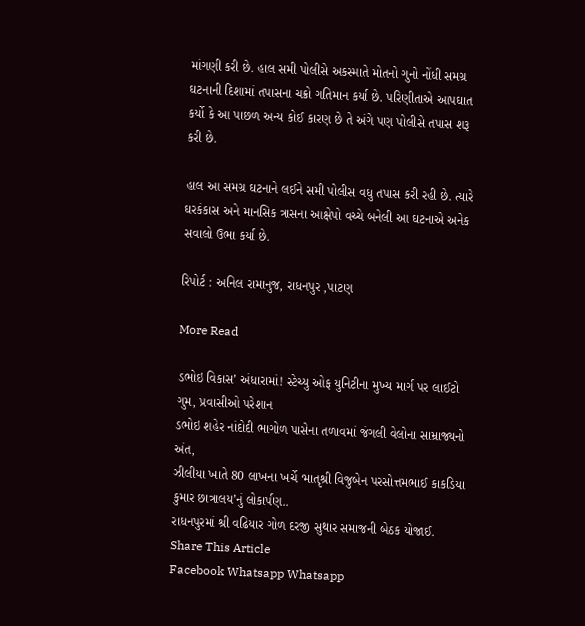માંગણી કરી છે. હાલ સમી પોલીસે અકસ્માતે મોતનો ગુનો નોંધી સમગ્ર ઘટનાની દિશામાં તપાસના ચક્રો ગતિમાન કર્યા છે. પરિણીતાએ આપઘાત કર્યો કે આ પાછળ અન્ય કોઈ કારણ છે તે અંગે પણ પોલીસે તપાસ શરૂ કરી છે.

હાલ આ સમગ્ર ઘટનાને લઈને સમી પોલીસ વધુ તપાસ કરી રહી છે. ત્યારે ઘરકંકાસ અને માનસિક ત્રાસના આક્ષેપો વચ્ચે બનેલી આ ઘટનાએ અનેક સવાલો ઉભા કર્યા છે.

રિપોર્ટ : અનિલ રામાનુજ, રાધનપુર ,પાટણ

More Read

ડભોઇ વિકાસ’ અંધારામાં! સ્ટેચ્યુ ઓફ યુનિટીના મુખ્ય માર્ગ પર લાઈટો ગુમ, પ્રવાસીઓ પરેશાન
ડભોઇ શહેર નાંદોદી ભાગોળ પાસેના તળાવમાં જંગલી વેલોના સામ્રાજ્યનો અંત,
ઝીલીયા ખાતે 80 લાખના ખર્ચે ‘માતૃશ્રી વિજુબેન પરસોત્તમભાઈ કાકડિયા કુમાર છાત્રાલય’નું લોકાર્પણ..
રાધનપુરમાં શ્રી વઢિયાર ગોળ દરજી સુથાર સમાજની બેઠક યોજાઈ.
Share This Article
Facebook Whatsapp Whatsapp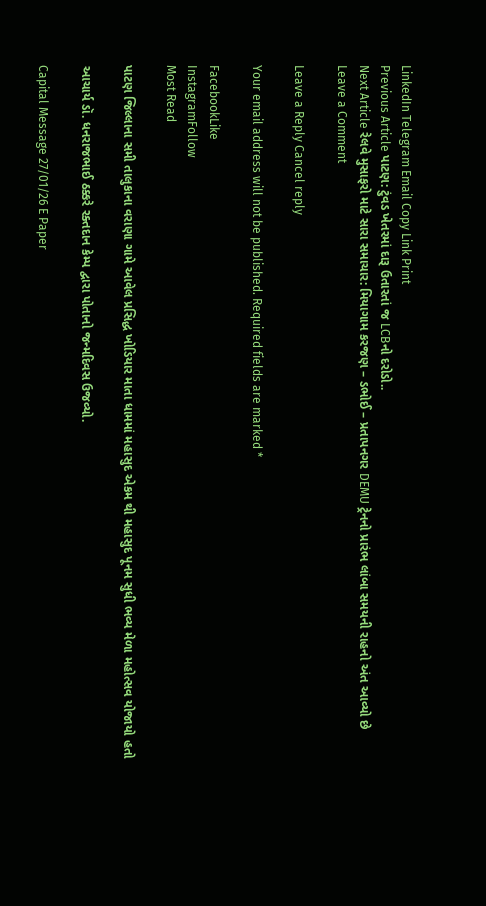LinkedIn Telegram Email Copy Link Print
Previous Article પાટણ: ટુંવડ ખેતરમાં દારૂ ઉતારતાં જ LCBનો દરોડો..
Next Article રેલવે મુસાફરો માટે સારા સમાચાર: મિયાગામ કરજણ – ડભોઈ – પ્રતાપનગર DEMU ટ્રેનનો પ્રારંભ લાંબા સમયની રાહનો અંત આવ્યો છે
Leave a Comment

Leave a Reply Cancel reply

Your email address will not be published. Required fields are marked *

FacebookLike
InstagramFollow
Most Read

પાટણ જિલ્લાના સમી તાલુકાના વરાણા ગામે આવેલ પ્રસિદ્ધ ખોડિયાર માતા ધામમાં મહાસુદ એકમ થી મહાસુદ પૂનમ સુધી ભવ્ય મેળા મહોત્સવ યોજાયો હતો

આચાર્ય ડૉ. ધનરાજભાઈ ઠક્કરે રક્તદાન કેમ્પ દ્વારા પોતાનો જન્મદિવસ ઉજવ્યો.

Capital Message 27/01/26 E Paper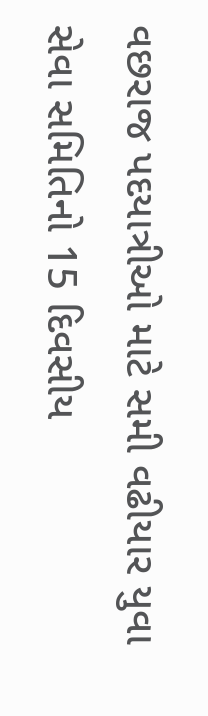વછરાજ પદયાત્રીઓ માટે સમી વઢીયાર યુવા સેવા સમિતિનો 15 દિવસીય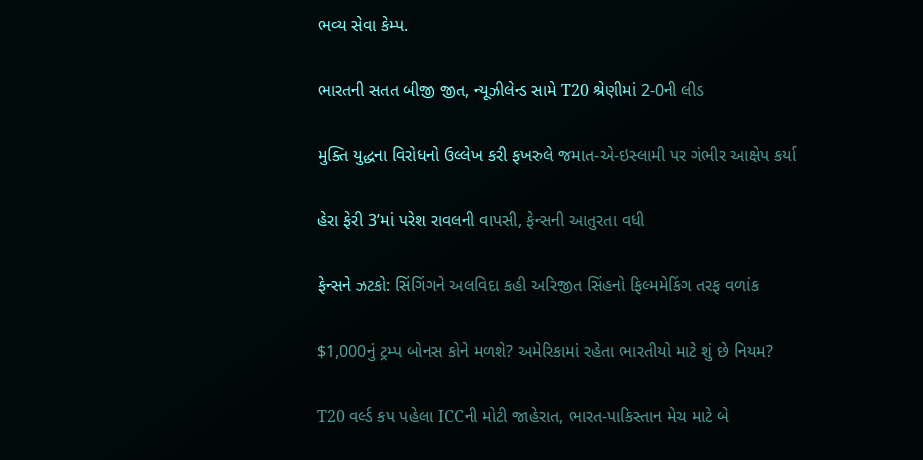ભવ્ય સેવા કેમ્પ.

ભારતની સતત બીજી જીત, ન્યૂઝીલેન્ડ સામે T20 શ્રેણીમાં 2-0ની લીડ

મુક્તિ યુદ્ધના વિરોધનો ઉલ્લેખ કરી ફખરુલે જમાત-એ-ઇસ્લામી પર ગંભીર આક્ષેપ કર્યા

હેરા ફેરી 3’માં પરેશ રાવલની વાપસી, ફેન્સની આતુરતા વધી

ફેન્સને ઝટકો: સિંગિંગને અલવિદા કહી અરિજીત સિંહનો ફિલ્મમેકિંગ તરફ વળાંક

$1,000નું ટ્રમ્પ બોનસ કોને મળશે? અમેરિકામાં રહેતા ભારતીયો માટે શું છે નિયમ?

T20 વર્લ્ડ કપ પહેલા ICCની મોટી જાહેરાત, ભારત-પાકિસ્તાન મેચ માટે બે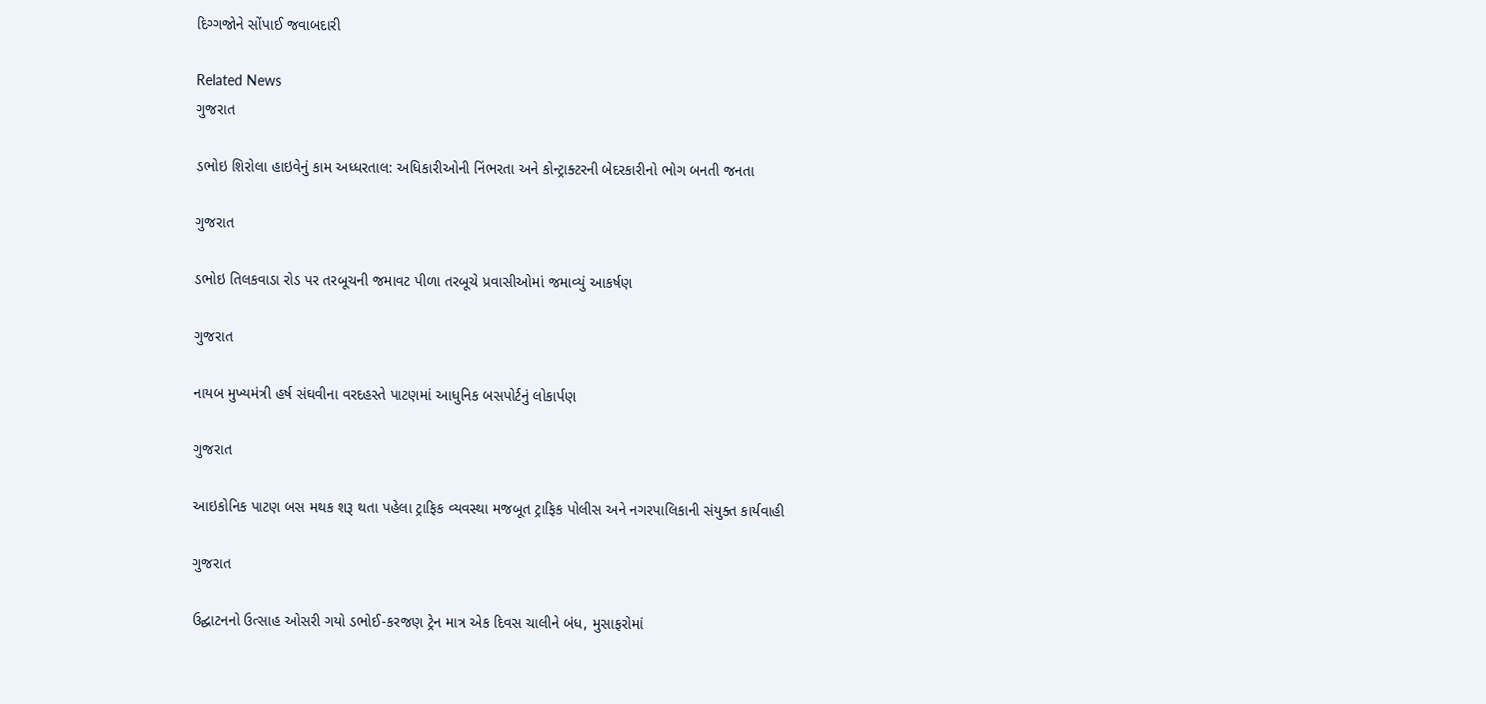દિગ્ગજોને સોંપાઈ જવાબદારી

Related News
ગુજરાત

ડભોઇ શિરોલા હાઇવેનું કામ અધ્ધરતાલ: અધિકારીઓની નિંભરતા અને કોન્ટ્રાક્ટરની બેદરકારીનો ભોગ બનતી જનતા

ગુજરાત

ડભોઇ તિલકવાડા રોડ પર તરબૂચની જમાવટ પીળા તરબૂચે પ્રવાસીઓમાં જમાવ્યું આકર્ષણ

ગુજરાત

નાયબ મુખ્યમંત્રી હર્ષ સંઘવીના વરદહસ્તે પાટણમાં આધુનિક બસપોર્ટનું લોકાર્પણ

ગુજરાત

આઇકોનિક પાટણ બસ મથક શરૂ થતા પહેલા ટ્રાફિક વ્યવસ્થા મજબૂત ટ્રાફિક પોલીસ અને નગરપાલિકાની સંયુક્ત કાર્યવાહી

ગુજરાત

ઉદ્ઘાટનનો ઉત્સાહ ઓસરી ગયો ડભોઈ-કરજણ ટ્રેન માત્ર એક દિવસ ચાલીને બંધ, મુસાફરોમાં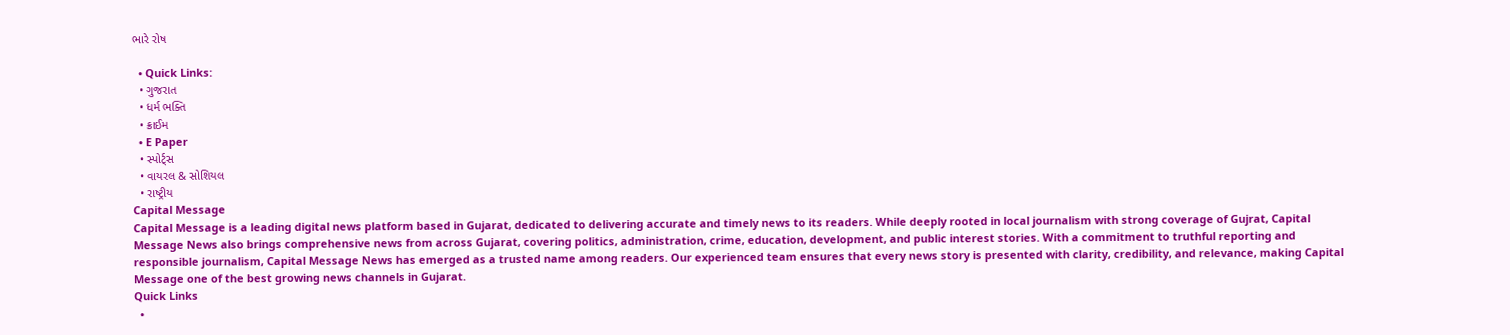ભારે રોષ

  • Quick Links:
  • ગુજરાત
  • ધર્મ ભક્તિ
  • ક્રાઈમ
  • E Paper
  • સ્પોર્ટ્સ
  • વાયરલ & સોશિયલ
  • રાષ્ટ્રીય
Capital Message
Capital Message is a leading digital news platform based in Gujarat, dedicated to delivering accurate and timely news to its readers. While deeply rooted in local journalism with strong coverage of Gujrat, Capital Message News also brings comprehensive news from across Gujarat, covering politics, administration, crime, education, development, and public interest stories. With a commitment to truthful reporting and responsible journalism, Capital Message News has emerged as a trusted name among readers. Our experienced team ensures that every news story is presented with clarity, credibility, and relevance, making Capital Message one of the best growing news channels in Gujarat.
Quick Links
  •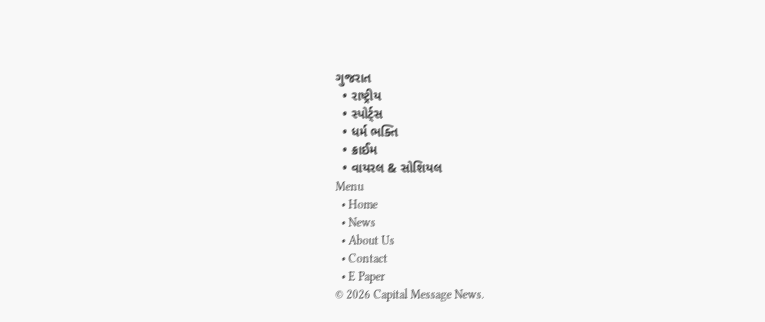ગુજરાત
  • રાષ્ટ્રીય
  • સ્પોર્ટ્સ
  • ધર્મ ભક્તિ
  • ક્રાઈમ
  • વાયરલ & સોશિયલ
Menu
  • Home
  • News
  • About Us
  • Contact
  • E Paper
© 2026 Capital Message News.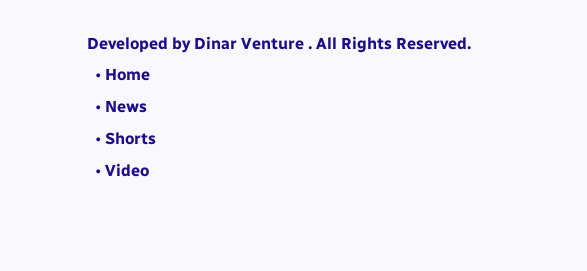Developed by Dinar Venture . All Rights Reserved.
  • Home
  • News
  • Shorts
  • Video